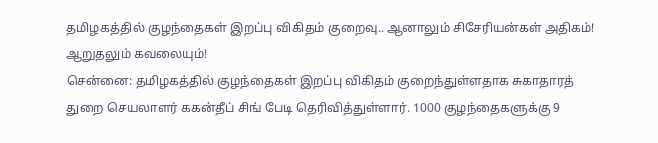தமிழகத்தில் குழந்தைகள் இறப்பு விகிதம் குறைவு.. ஆனாலும் சிசேரியன்கள் அதிகம்! ஆறுதலும் கவலையும்!
சென்னை: தமிழகத்தில் குழந்தைகள் இறப்பு விகிதம் குறைந்துள்ளதாக சுகாதாரத் துறை செயலாளர் ககன்தீப் சிங் பேடி தெரிவித்துள்ளார். 1000 குழந்தைகளுக்கு 9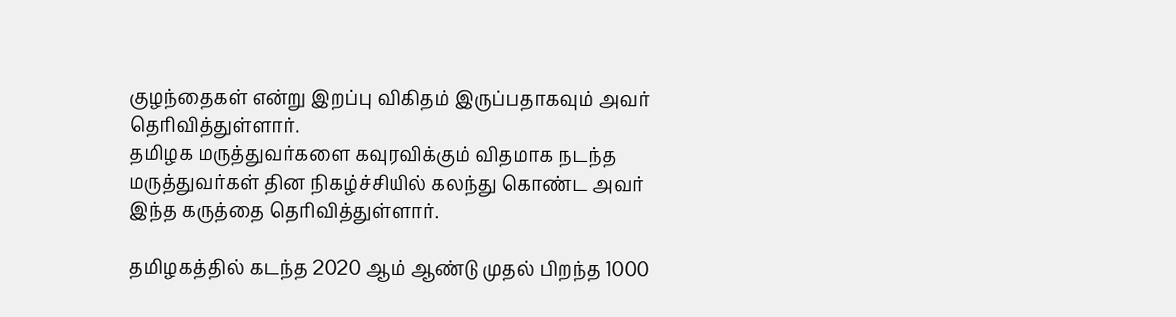குழந்தைகள் என்று இறப்பு விகிதம் இருப்பதாகவும் அவர் தெரிவித்துள்ளார்.
தமிழக மருத்துவர்களை கவுரவிக்கும் விதமாக நடந்த மருத்துவர்கள் தின நிகழ்ச்சியில் கலந்து கொண்ட அவர் இந்த கருத்தை தெரிவித்துள்ளார்.

தமிழகத்தில் கடந்த 2020 ஆம் ஆண்டு முதல் பிறந்த 1000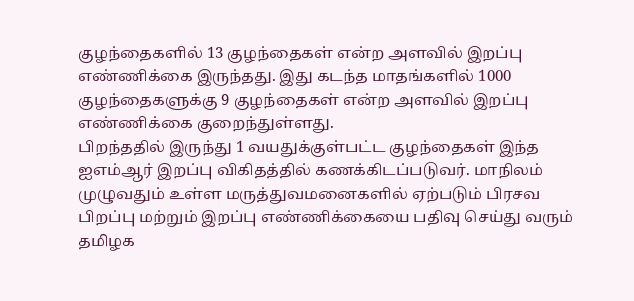குழந்தைகளில் 13 குழந்தைகள் என்ற அளவில் இறப்பு எண்ணிக்கை இருந்தது. இது கடந்த மாதங்களில் 1000 குழந்தைகளுக்கு 9 குழந்தைகள் என்ற அளவில் இறப்பு எண்ணிக்கை குறைந்துள்ளது.
பிறந்ததில் இருந்து 1 வயதுக்குள்பட்ட குழந்தைகள் இந்த ஐஎம்ஆர் இறப்பு விகிதத்தில் கணக்கிடப்படுவர். மாநிலம் முழுவதும் உள்ள மருத்துவமனைகளில் ஏற்படும் பிரசவ பிறப்பு மற்றும் இறப்பு எண்ணிக்கையை பதிவு செய்து வரும் தமிழக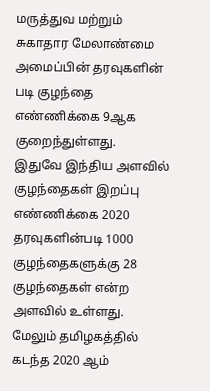மருத்துவ மற்றும் சுகாதார மேலாண்மை அமைப்பின் தரவுகளின் படி குழந்தை எண்ணிக்கை 9ஆக குறைந்துள்ளது.
இதுவே இந்திய அளவில் குழந்தைகள் இறப்பு எண்ணிக்கை 2020 தரவுகளின்படி 1000 குழந்தைகளுக்கு 28 குழந்தைகள் என்ற அளவில் உள்ளது. மேலும் தமிழகத்தில் கடந்த 2020 ஆம்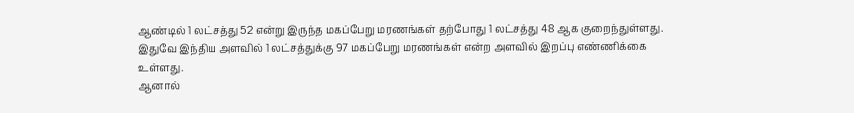ஆண்டில் 1 லட்சத்து 52 என்று இருந்த மகப்பேறு மரணங்கள் தற்போது 1 லட்சத்து 48 ஆக குறைந்துள்ளது. இதுவே இந்திய அளவில் 1 லட்சத்துக்கு 97 மகப்பேறு மரணங்கள் என்ற அளவில் இறப்பு எண்ணிக்கை உள்ளது.
ஆனால்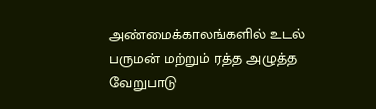அண்மைக்காலங்களில் உடல் பருமன் மற்றும் ரத்த அழுத்த வேறுபாடு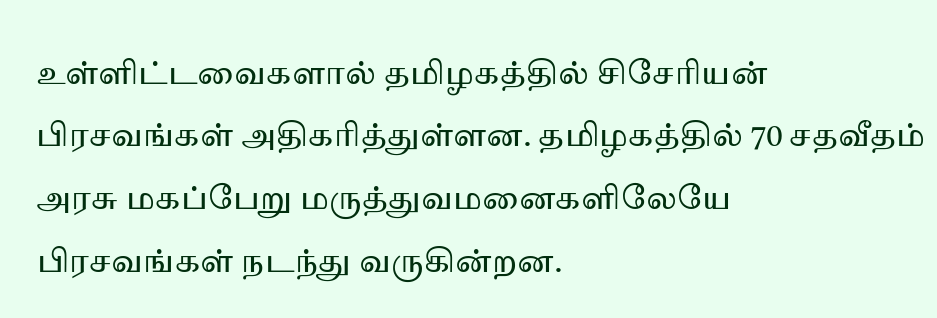உள்ளிட்டவைகளால் தமிழகத்தில் சிசேரியன் பிரசவங்கள் அதிகரித்துள்ளன. தமிழகத்தில் 70 சதவீதம் அரசு மகப்பேறு மருத்துவமனைகளிலேயே பிரசவங்கள் நடந்து வருகின்றன.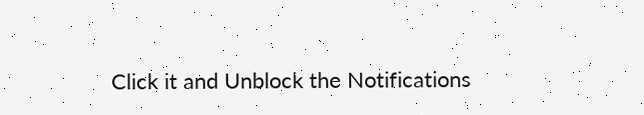Click it and Unblock the Notifications